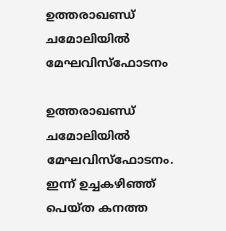ഉത്തരാഖണ്ഡ് ചമോലിയില്‍ മേഘവിസ്‌ഫോടനം

ഉത്തരാഖണ്ഡ് ചമോലിയില്‍ മേഘവിസ്‌ഫോടനം. ഇന്ന് ഉച്ചകഴിഞ്ഞ് പെയ്ത കനത്ത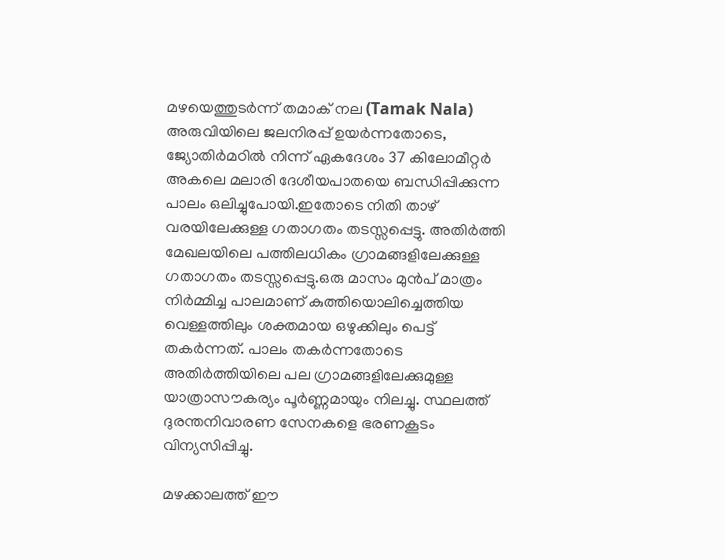മഴയെത്തുടര്‍ന്ന് തമാക് നല (Tamak Nala) അരുവിയിലെ ജലനിരപ്പ് ഉയര്‍ന്നതോടെ, ജ്യോതിര്‍മഠില്‍ നിന്ന് ഏകദേശം 37 കിലോമീറ്റര്‍ അകലെ മലാരി ദേശീയപാതയെ ബന്ധിപ്പിക്കുന്ന പാലം ഒലിച്ചുപോയി.ഇതോടെ നിതി താഴ് വരയിലേക്കുള്ള ഗതാഗതം തടസ്സപ്പെട്ടു. അതിര്‍ത്തി മേഖലയിലെ പത്തിലധികം ഗ്രാമങ്ങളിലേക്കുള്ള ഗതാഗതം തടസ്സപ്പെട്ടു.ഒരു മാസം മുന്‍പ് മാത്രം നിര്‍മ്മിച്ച പാലമാണ് കുത്തിയൊലിച്ചെത്തിയ വെള്ളത്തിലും ശക്തമായ ഒഴുക്കിലും പെട്ട് തകര്‍ന്നത്. പാലം തകര്‍ന്നതോടെ അതിര്‍ത്തിയിലെ പല ഗ്രാമങ്ങളിലേക്കുമുള്ള യാത്രാസൗകര്യം പൂര്‍ണ്ണമായും നിലച്ചു. സ്ഥലത്ത് ദുരന്തനിവാരണ സേനകളെ ഭരണകൂടം വിന്യസിപ്പിച്ചു.

മഴക്കാലത്ത് ഈ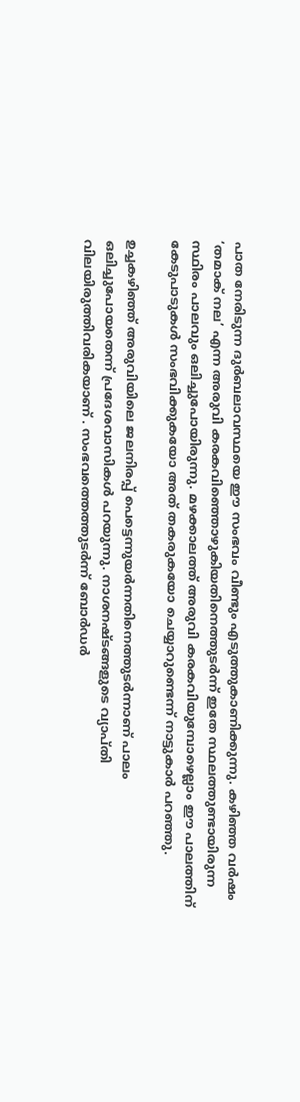പാത നേരിടുന്ന ദുര്‍ബലാവസ്ഥയെ ഈ സംഭവം വീണ്ടും എടുത്തുകാണിക്കുന്നു. കഴിഞ്ഞ വര്‍ഷം ‘തമാക് നല’ എന്ന അരുവി കരകവിഞ്ഞൊഴുകിയതിനെത്തുടര്‍ന്ന് ഇതേ സ്ഥലത്തുണ്ടായിരുന്ന സ്ഥിരം പാലവും ഒലിച്ചുപോയിരുന്നു. മഴക്കാലത്ത് അരുവി കരകവിയുമ്പോഴെല്ലാം ഈ പാലത്തിന് കേടുപാടുകള്‍ സംഭവിക്കുകയോ അത് തകരുകയോ ചെയ്യാറുണ്ടെന്ന് നാട്ടുകാര്‍ പറഞ്ഞു.

ഉച്ചകഴിഞ്ഞ് അരുവിയിലെ ജലനിരപ്പ് പെട്ടെന്നുയര്‍ന്നതിനെത്തുടര്‍ന്നാണ് പാലം ഒലിച്ചുപോയതെന്ന് പ്രദേശവാസികള്‍ പറയുന്നു. നാശനഷ്ടങ്ങളുടെ വ്യാപ്തി വിലയിരുത്തിവരികയാണ് . സംഭവത്തെത്തുടര്‍ന്ന് ബോര്‍ഡര്‍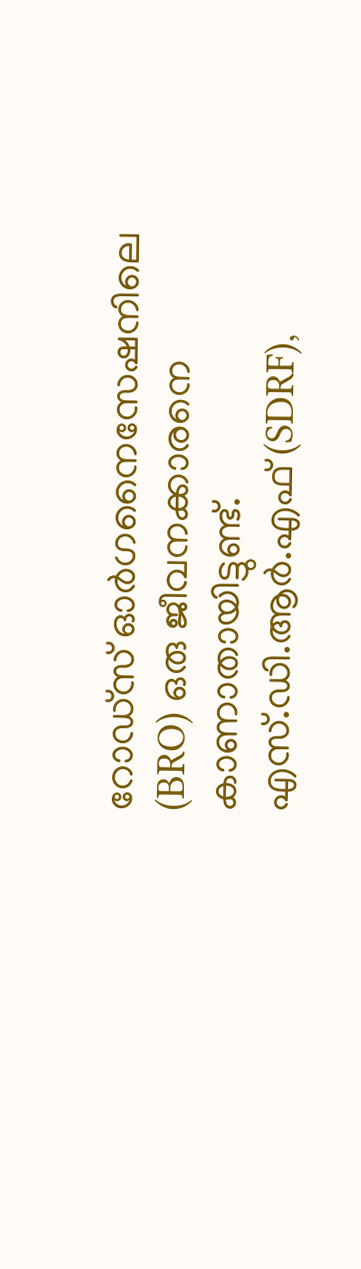റോഡ്‌സ് ഓര്‍ഗനൈസേഷനിലെ (BRO) ഒരു ജീവനക്കാരനെ കാണാതായിട്ടുണ്ട്. എസ്.ഡി.ആര്‍.എഫ് (SDRF),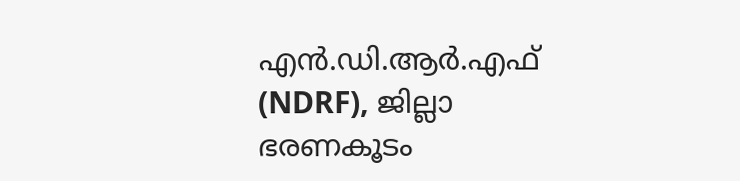എന്‍.ഡി.ആര്‍.എഫ് (NDRF), ജില്ലാ ഭരണകൂടം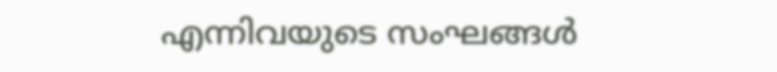എന്നിവയുടെ സംഘങ്ങള്‍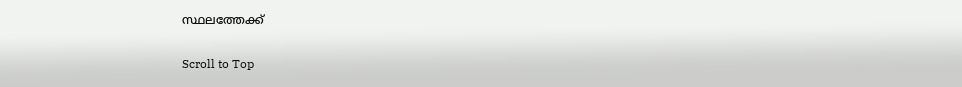സ്ഥലത്തേക്ക്

Scroll to Top